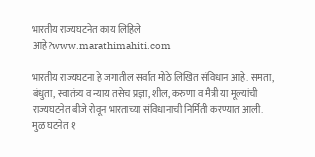भारतीय राज्यघटनेत काय लिहिले आहे?www.marathimahiti.com

भारतीय राज्यघटना हे जगातील सर्वात मोठे लिखित संविधान आहे. समता, बंधुता, स्वातंत्र्य व न्याय तसेच प्रज्ञा, शील, करुणा व मैत्री या मूल्यांची राज्यघटनेत बीजे रोवून भारताच्या संविधानाची निर्मिती करण्यात आली. मुळ घटनेत १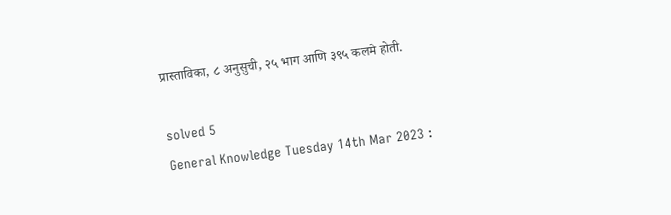प्रास्ताविका, ८ अनुसुची, २५ भाग आणि ३९५ कलमे होती.

solved 5
General Knowledge Tuesday 14th Mar 2023 :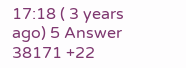17:18 ( 3 years ago) 5 Answer 38171 +22